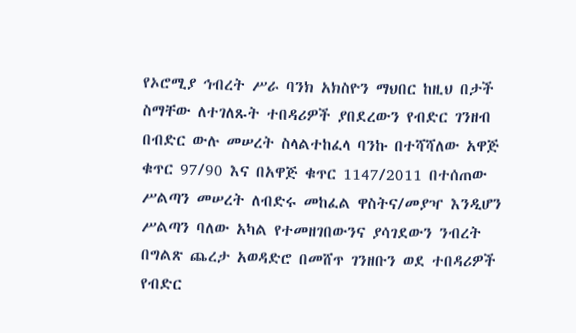የኦሮሚያ ኅብረት ሥራ ባንክ አክስዮን ማህበር ከዚህ በታች ስማቸው ለተገለጹት ተበዳሪዎች ያበደረውን የብድር ገንዘብ በብድር ውሉ መሠረት ስላልተከፈላ ባንኩ በተሻሻለው አዋጅ ቁጥር 97/90 እና በአዋጅ ቁጥር 1147/2011 በተሰጠው ሥልጣን መሠረት ለብድሩ መከፈል ዋስትና/መያዣ እንዲሆን ሥልጣን ባለው አካል የተመዘገበውንና ያሳገደውን ንብረት በግልጽ ጨረታ አወዳድሮ በመሸጥ ገንዘቡን ወደ ተበዳሪዎች የብድር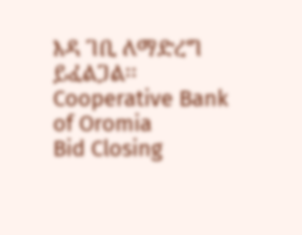እዳ ገቢ ለማድረግ ይፈልጋል፡፡
Cooperative Bank of Oromia
Bid Closing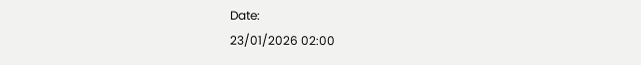Date:
23/01/2026 02:00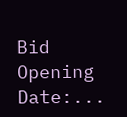Bid Opening Date:...